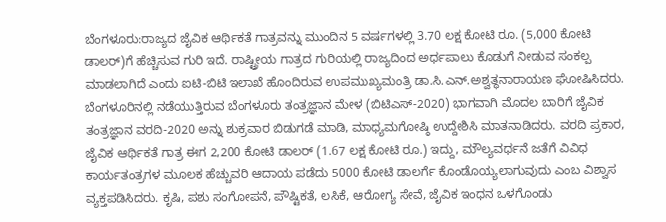ಬೆಂಗಳೂರು:ರಾಜ್ಯದ ಜೈವಿಕ ಆರ್ಥಿಕತೆ ಗಾತ್ರವನ್ನು ಮುಂದಿನ 5 ವರ್ಷಗಳಲ್ಲಿ 3.70 ಲಕ್ಷ ಕೋಟಿ ರೂ. (5,000 ಕೋಟಿ ಡಾಲರ್)ಗೆ ಹೆಚ್ಚಿಸುವ ಗುರಿ ಇದೆ. ರಾಷ್ಟ್ರೀಯ ಗಾತ್ರದ ಗುರಿಯಲ್ಲಿ ರಾಜ್ಯದಿಂದ ಅರ್ಧಪಾಲು ಕೊಡುಗೆ ನೀಡುವ ಸಂಕಲ್ಪ ಮಾಡಲಾಗಿದೆ ಎಂದು ಐಟಿ-ಬಿಟಿ ಇಲಾಖೆ ಹೊಂದಿರುವ ಉಪಮುಖ್ಯಮಂತ್ರಿ ಡಾ.ಸಿ.ಎನ್.ಅಶ್ವತ್ಥನಾರಾಯಣ ಘೋಷಿಸಿದರು. ಬೆಂಗಳೂರಿನಲ್ಲಿ ನಡೆಯುತ್ತಿರುವ ಬೆಂಗಳೂರು ತಂತ್ರಜ್ಞಾನ ಮೇಳ (ಬಿಟಿಎಸ್-2020) ಭಾಗವಾಗಿ ಮೊದಲ ಬಾರಿಗೆ ಜೈವಿಕ ತಂತ್ರಜ್ಞಾನ ವರದಿ-2020 ಅನ್ನು ಶುಕ್ರವಾರ ಬಿಡುಗಡೆ ಮಾಡಿ, ಮಾಧ್ಯಮಗೋಷ್ಠಿ ಉದ್ದೇಶಿಸಿ ಮಾತನಾಡಿದರು. ವರದಿ ಪ್ರಕಾರ, ಜೈವಿಕ ಆರ್ಥಿಕತೆ ಗಾತ್ರ ಈಗ 2,200 ಕೋಟಿ ಡಾಲರ್ (1.67 ಲಕ್ಷ ಕೋಟಿ ರೂ.) ಇದ್ದು, ಮೌಲ್ಯವರ್ಧನೆ ಜತೆಗೆ ವಿವಿಧ ಕಾರ್ಯತಂತ್ರಗಳ ಮೂಲಕ ಹೆಚ್ಚುವರಿ ಆದಾಯ ಪಡೆದು 5000 ಕೋಟಿ ಡಾಲರ್ಗೆ ಕೊಂಡೊಯ್ಯಲಾಗುವುದು ಎಂಬ ವಿಶ್ವಾಸ ವ್ಯಕ್ತಪಡಿಸಿದರು. ಕೃಷಿ, ಪಶು ಸಂಗೋಪನೆ, ಪೌಷ್ಟಿಕತೆ, ಲಸಿಕೆ, ಆರೋಗ್ಯ ಸೇವೆ, ಜೈವಿಕ ಇಂಧನ ಒಳಗೊಂಡು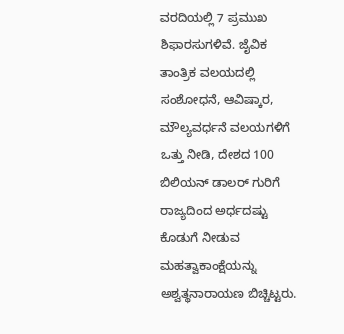ವರದಿಯಲ್ಲಿ 7 ಪ್ರಮುಖ ಶಿಫಾರಸುಗಳಿವೆ. ಜೈವಿಕ ತಾಂತ್ರಿಕ ವಲಯದಲ್ಲಿ ಸಂಶೋಧನೆ, ಆವಿಷ್ಕಾರ, ಮೌಲ್ಯವರ್ಧನೆ ವಲಯಗಳಿಗೆ ಒತ್ತು ನೀಡಿ, ದೇಶದ 100 ಬಿಲಿಯನ್ ಡಾಲರ್ ಗುರಿಗೆ ರಾಜ್ಯದಿಂದ ಅರ್ಧದಷ್ಟು ಕೊಡುಗೆ ನೀಡುವ ಮಹತ್ವಾಕಾಂಕ್ಷೆಯನ್ನು ಅಶ್ವತ್ಥನಾರಾಯಣ ಬಿಚ್ಚಿಟ್ಟರು.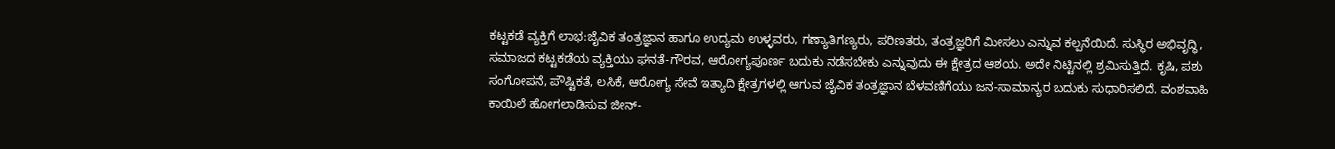ಕಟ್ಟಕಡೆ ವ್ಯಕ್ತಿಗೆ ಲಾಭ:ಜೈವಿಕ ತಂತ್ರಜ್ಞಾನ ಹಾಗೂ ಉದ್ಯಮ ಉಳ್ಳವರು, ಗಣ್ಯಾತಿಗಣ್ಯರು, ಪರಿಣತರು, ತಂತ್ರಜ್ಞರಿಗೆ ಮೀಸಲು ಎನ್ನುವ ಕಲ್ಪನೆಯಿದೆ. ಸುಸ್ಥಿರ ಅಭಿವೃದ್ಧಿ, ಸಮಾಜದ ಕಟ್ಟಕಡೆಯ ವ್ಯಕ್ತಿಯು ಘನತೆ-ಗೌರವ, ಆರೋಗ್ಯಪೂರ್ಣ ಬದುಕು ನಡೆಸಬೇಕು ಎನ್ನುವುದು ಈ ಕ್ಷೇತ್ರದ ಆಶಯ. ಅದೇ ನಿಟ್ಟಿನಲ್ಲಿ ಶ್ರಮಿಸುತ್ತಿದೆ. ಕೃಷಿ, ಪಶು ಸಂಗೋಪನೆ, ಪೌಷ್ಟಿಕತೆ, ಲಸಿಕೆ, ಆರೋಗ್ಯ ಸೇವೆ ಇತ್ಯಾದಿ ಕ್ಷೇತ್ರಗಳಲ್ಲಿ ಆಗುವ ಜೈವಿಕ ತಂತ್ರಜ್ಞಾನ ಬೆಳವಣಿಗೆಯು ಜನ-ಸಾಮಾನ್ಯರ ಬದುಕು ಸುಧಾರಿಸಲಿದೆ. ವಂಶವಾಹಿ ಕಾಯಿಲೆ ಹೋಗಲಾಡಿಸುವ ಜೀನ್-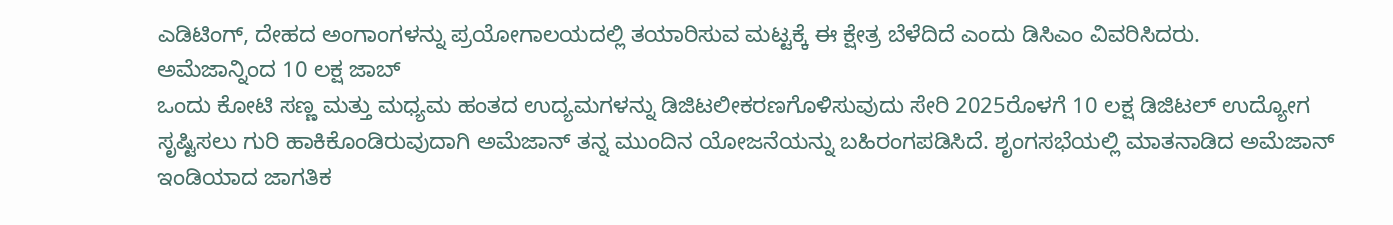ಎಡಿಟಿಂಗ್, ದೇಹದ ಅಂಗಾಂಗಳನ್ನು ಪ್ರಯೋಗಾಲಯದಲ್ಲಿ ತಯಾರಿಸುವ ಮಟ್ಟಕ್ಕೆ ಈ ಕ್ಷೇತ್ರ ಬೆಳೆದಿದೆ ಎಂದು ಡಿಸಿಎಂ ವಿವರಿಸಿದರು.
ಅಮೆಜಾನ್ನಿಂದ 10 ಲಕ್ಷ ಜಾಬ್
ಒಂದು ಕೋಟಿ ಸಣ್ಣ ಮತ್ತು ಮಧ್ಯಮ ಹಂತದ ಉದ್ಯಮಗಳನ್ನು ಡಿಜಿಟಲೀಕರಣಗೊಳಿಸುವುದು ಸೇರಿ 2025ರೊಳಗೆ 10 ಲಕ್ಷ ಡಿಜಿಟಲ್ ಉದ್ಯೋಗ ಸೃಷ್ಟಿಸಲು ಗುರಿ ಹಾಕಿಕೊಂಡಿರುವುದಾಗಿ ಅಮೆಜಾನ್ ತನ್ನ ಮುಂದಿನ ಯೋಜನೆಯನ್ನು ಬಹಿರಂಗಪಡಿಸಿದೆ. ಶೃಂಗಸಭೆಯಲ್ಲಿ ಮಾತನಾಡಿದ ಅಮೆಜಾನ್ ಇಂಡಿಯಾದ ಜಾಗತಿಕ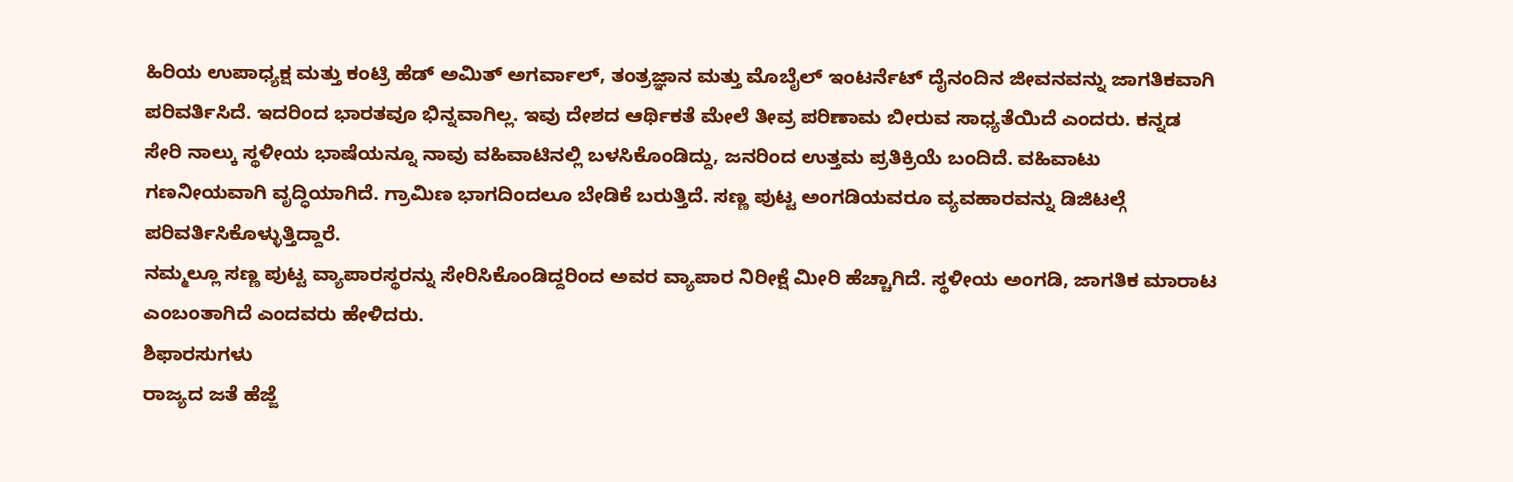ಹಿರಿಯ ಉಪಾಧ್ಯಕ್ಷ ಮತ್ತು ಕಂಟ್ರಿ ಹೆಡ್ ಅಮಿತ್ ಅಗರ್ವಾಲ್, ತಂತ್ರಜ್ಞಾನ ಮತ್ತು ಮೊಬೈಲ್ ಇಂಟರ್ನೆಟ್ ದೈನಂದಿನ ಜೀವನವನ್ನು ಜಾಗತಿಕವಾಗಿ ಪರಿವರ್ತಿಸಿದೆ. ಇದರಿಂದ ಭಾರತವೂ ಭಿನ್ನವಾಗಿಲ್ಲ. ಇವು ದೇಶದ ಆರ್ಥಿಕತೆ ಮೇಲೆ ತೀವ್ರ ಪರಿಣಾಮ ಬೀರುವ ಸಾಧ್ಯತೆಯಿದೆ ಎಂದರು. ಕನ್ನಡ ಸೇರಿ ನಾಲ್ಕು ಸ್ಥಳೀಯ ಭಾಷೆಯನ್ನೂ ನಾವು ವಹಿವಾಟಿನಲ್ಲಿ ಬಳಸಿಕೊಂಡಿದ್ದು, ಜನರಿಂದ ಉತ್ತಮ ಪ್ರತಿಕ್ರಿಯೆ ಬಂದಿದೆ. ವಹಿವಾಟು ಗಣನೀಯವಾಗಿ ವೃದ್ಧಿಯಾಗಿದೆ. ಗ್ರಾಮಿಣ ಭಾಗದಿಂದಲೂ ಬೇಡಿಕೆ ಬರುತ್ತಿದೆ. ಸಣ್ಣ ಪುಟ್ಟ ಅಂಗಡಿಯವರೂ ವ್ಯವಹಾರವನ್ನು ಡಿಜಿಟಲ್ಗೆ ಪರಿವರ್ತಿಸಿಕೊಳ್ಳುತ್ತಿದ್ದಾರೆ.
ನಮ್ಮಲ್ಲೂ ಸಣ್ಣ ಪುಟ್ಟ ವ್ಯಾಪಾರಸ್ಥರನ್ನು ಸೇರಿಸಿಕೊಂಡಿದ್ದರಿಂದ ಅವರ ವ್ಯಾಪಾರ ನಿರೀಕ್ಷೆ ಮೀರಿ ಹೆಚ್ಚಾಗಿದೆ. ಸ್ಥಳೀಯ ಅಂಗಡಿ, ಜಾಗತಿಕ ಮಾರಾಟ ಎಂಬಂತಾಗಿದೆ ಎಂದವರು ಹೇಳಿದರು.
ಶಿಫಾರಸುಗಳು
ರಾಜ್ಯದ ಜತೆ ಹೆಜ್ಜೆ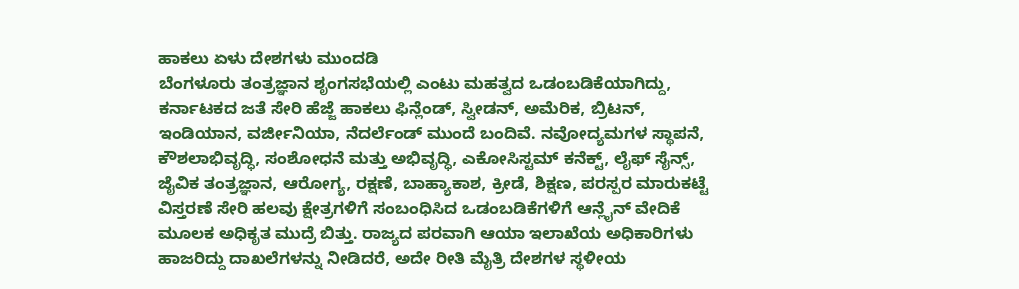ಹಾಕಲು ಏಳು ದೇಶಗಳು ಮುಂದಡಿ
ಬೆಂಗಳೂರು ತಂತ್ರಜ್ಞಾನ ಶೃಂಗಸಭೆಯಲ್ಲಿ ಎಂಟು ಮಹತ್ವದ ಒಡಂಬಡಿಕೆಯಾಗಿದ್ದು, ಕರ್ನಾಟಕದ ಜತೆ ಸೇರಿ ಹೆಜ್ಜೆ ಹಾಕಲು ಫಿನ್ಲೆಂಡ್, ಸ್ವೀಡನ್, ಅಮೆರಿಕ, ಬ್ರಿಟನ್, ಇಂಡಿಯಾನ, ವರ್ಜೀನಿಯಾ, ನೆದರ್ಲೆಂಡ್ ಮುಂದೆ ಬಂದಿವೆ. ನವೋದ್ಯಮಗಳ ಸ್ಥಾಪನೆ, ಕೌಶಲಾಭಿವೃದ್ಧಿ, ಸಂಶೋಧನೆ ಮತ್ತು ಅಭಿವೃದ್ಧಿ, ಎಕೋಸಿಸ್ಟಮ್ ಕನೆಕ್ಟ್, ಲೈಫ್ ಸೈನ್ಸ್, ಜೈವಿಕ ತಂತ್ರಜ್ಞಾನ, ಆರೋಗ್ಯ, ರಕ್ಷಣೆ, ಬಾಹ್ಯಾಕಾಶ, ಕ್ರೀಡೆ, ಶಿಕ್ಷಣ, ಪರಸ್ಪರ ಮಾರುಕಟ್ಟೆ ವಿಸ್ತರಣೆ ಸೇರಿ ಹಲವು ಕ್ಷೇತ್ರಗಳಿಗೆ ಸಂಬಂಧಿಸಿದ ಒಡಂಬಡಿಕೆಗಳಿಗೆ ಆನ್ಲೈನ್ ವೇದಿಕೆ ಮೂಲಕ ಅಧಿಕೃತ ಮುದ್ರೆ ಬಿತ್ತು. ರಾಜ್ಯದ ಪರವಾಗಿ ಆಯಾ ಇಲಾಖೆಯ ಅಧಿಕಾರಿಗಳು ಹಾಜರಿದ್ದು ದಾಖಲೆಗಳನ್ನು ನೀಡಿದರೆ, ಅದೇ ರೀತಿ ಮೈತ್ರಿ ದೇಶಗಳ ಸ್ಥಳೀಯ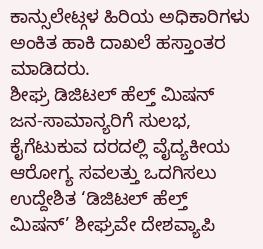ಕಾನ್ಸುಲೇಟ್ಗಳ ಹಿರಿಯ ಅಧಿಕಾರಿಗಳು ಅಂಕಿತ ಹಾಕಿ ದಾಖಲೆ ಹಸ್ತಾಂತರ ಮಾಡಿದರು.
ಶೀಘ್ರ ಡಿಜಿಟಲ್ ಹೆಲ್ತ್ ಮಿಷನ್
ಜನ-ಸಾಮಾನ್ಯರಿಗೆ ಸುಲಭ, ಕೈಗೆಟುಕುವ ದರದಲ್ಲಿ ವೈದ್ಯಕೀಯ ಆರೋಗ್ಯ ಸವಲತ್ತು ಒದಗಿಸಲು ಉದ್ದೇಶಿತ ‘ಡಿಜಿಟಲ್ ಹೆಲ್ತ್ ಮಿಷನ್’ ಶೀಘ್ರವೇ ದೇಶವ್ಯಾಪಿ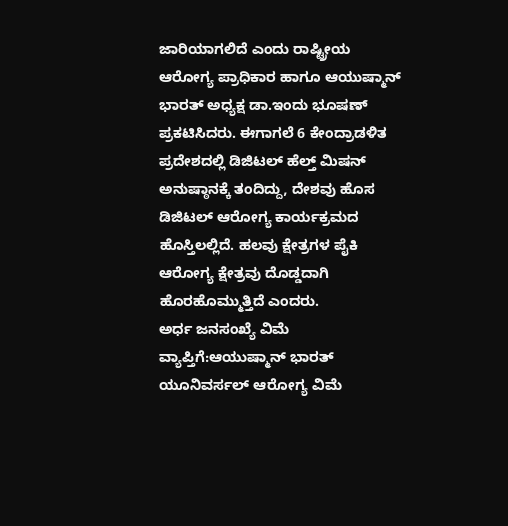ಜಾರಿಯಾಗಲಿದೆ ಎಂದು ರಾಷ್ಟ್ರೀಯ ಆರೋಗ್ಯ ಪ್ರಾಧಿಕಾರ ಹಾಗೂ ಆಯುಷ್ಮಾನ್ ಭಾರತ್ ಅಧ್ಯಕ್ಷ ಡಾ.ಇಂದು ಭೂಷಣ್ ಪ್ರಕಟಿಸಿದರು. ಈಗಾಗಲೆ 6 ಕೇಂದ್ರಾಡಳಿತ ಪ್ರದೇಶದಲ್ಲಿ ಡಿಜಿಟಲ್ ಹೆಲ್ತ್ ಮಿಷನ್ ಅನುಷ್ಠಾನಕ್ಕೆ ತಂದಿದ್ದು, ದೇಶವು ಹೊಸ ಡಿಜಿಟಲ್ ಆರೋಗ್ಯ ಕಾರ್ಯಕ್ರಮದ ಹೊಸ್ತಿಲಲ್ಲಿದೆ. ಹಲವು ಕ್ಷೇತ್ರಗಳ ಪೈಕಿ ಆರೋಗ್ಯ ಕ್ಷೇತ್ರವು ದೊಡ್ಡದಾಗಿ ಹೊರಹೊಮ್ಮುತ್ತಿದೆ ಎಂದರು.
ಅರ್ಧ ಜನಸಂಖ್ಯೆ ವಿಮೆ ವ್ಯಾಪ್ತಿಗೆ:ಆಯುಷ್ಮಾನ್ ಭಾರತ್ ಯೂನಿವರ್ಸಲ್ ಆರೋಗ್ಯ ವಿಮೆ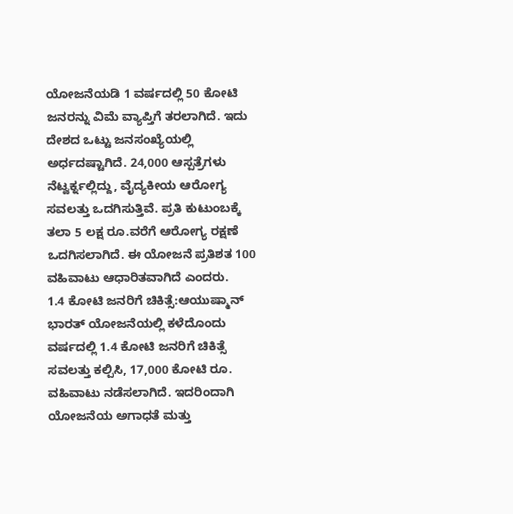ಯೋಜನೆಯಡಿ 1 ವರ್ಷದಲ್ಲಿ 50 ಕೋಟಿ ಜನರನ್ನು ವಿಮೆ ವ್ಯಾಪ್ತಿಗೆ ತರಲಾಗಿದೆ. ಇದು ದೇಶದ ಒಟ್ಟು ಜನಸಂಖ್ಯೆಯಲ್ಲಿ ಅರ್ಧದಷ್ಟಾಗಿದೆ. 24,000 ಆಸ್ಪತ್ರೆಗಳು ನೆಟ್ವರ್ಕ್ನಲ್ಲಿದ್ದು, ವೈದ್ಯಕೀಯ ಆರೋಗ್ಯ ಸವಲತ್ತು ಒದಗಿಸುತ್ತಿವೆ. ಪ್ರತಿ ಕುಟುಂಬಕ್ಕೆ ತಲಾ 5 ಲಕ್ಷ ರೂ.ವರೆಗೆ ಆರೋಗ್ಯ ರಕ್ಷಣೆ ಒದಗಿಸಲಾಗಿದೆ. ಈ ಯೋಜನೆ ಪ್ರತಿಶತ 100 ವಹಿವಾಟು ಆಧಾರಿತವಾಗಿದೆ ಎಂದರು.
1.4 ಕೋಟಿ ಜನರಿಗೆ ಚಿಕಿತ್ಸೆ:ಆಯುಷ್ಮಾನ್ ಭಾರತ್ ಯೋಜನೆಯಲ್ಲಿ ಕಳೆದೊಂದು ವರ್ಷದಲ್ಲಿ 1.4 ಕೋಟಿ ಜನರಿಗೆ ಚಿಕಿತ್ಸೆ ಸವಲತ್ತು ಕಲ್ಪಿಸಿ, 17,000 ಕೋಟಿ ರೂ. ವಹಿವಾಟು ನಡೆಸಲಾಗಿದೆ. ಇದರಿಂದಾಗಿ ಯೋಜನೆಯ ಅಗಾಧತೆ ಮತ್ತು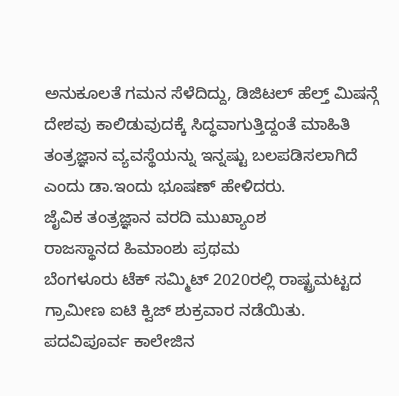ಅನುಕೂಲತೆ ಗಮನ ಸೆಳೆದಿದ್ದು, ಡಿಜಿಟಲ್ ಹೆಲ್ತ್ ಮಿಷನ್ಗೆ ದೇಶವು ಕಾಲಿಡುವುದಕ್ಕೆ ಸಿದ್ಧವಾಗುತ್ತಿದ್ದಂತೆ ಮಾಹಿತಿ ತಂತ್ರಜ್ಞಾನ ವ್ಯವಸ್ಥೆಯನ್ನು ಇನ್ನಷ್ಟು ಬಲಪಡಿಸಲಾಗಿದೆ ಎಂದು ಡಾ.ಇಂದು ಭೂಷಣ್ ಹೇಳಿದರು.
ಜೈವಿಕ ತಂತ್ರಜ್ಞಾನ ವರದಿ ಮುಖ್ಯಾಂಶ
ರಾಜಸ್ಥಾನದ ಹಿಮಾಂಶು ಪ್ರಥಮ
ಬೆಂಗಳೂರು ಟೆಕ್ ಸಮ್ಮಿಟ್ 2020ರಲ್ಲಿ ರಾಷ್ಟ್ರಮಟ್ಟದ ಗ್ರಾಮೀಣ ಐಟಿ ಕ್ವಿಜ್ ಶುಕ್ರವಾರ ನಡೆಯಿತು. ಪದವಿಪೂರ್ವ ಕಾಲೇಜಿನ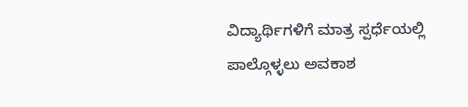ವಿದ್ಯಾರ್ಥಿಗಳಿಗೆ ಮಾತ್ರ ಸ್ಪರ್ಧೆಯಲ್ಲಿ ಪಾಲ್ಗೊಳ್ಳಲು ಅವಕಾಶ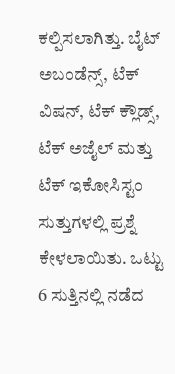ಕಲ್ಪಿಸಲಾಗಿತ್ತು. ಬೈಟ್ ಅಬಂಡೆನ್ಸ್, ಟೆಕ್ ವಿಷನ್, ಟೆಕ್ ಕ್ಲೌಡ್ಸ್, ಟೆಕ್ ಅಜೈಲ್ ಮತ್ತು ಟೆಕ್ ಇಕೋಸಿಸ್ಟಂ ಸುತ್ತುಗಳಲ್ಲಿ ಪ್ರಶ್ನೆ ಕೇಳಲಾಯಿತು. ಒಟ್ಟು 6 ಸುತ್ತಿನಲ್ಲಿ ನಡೆದ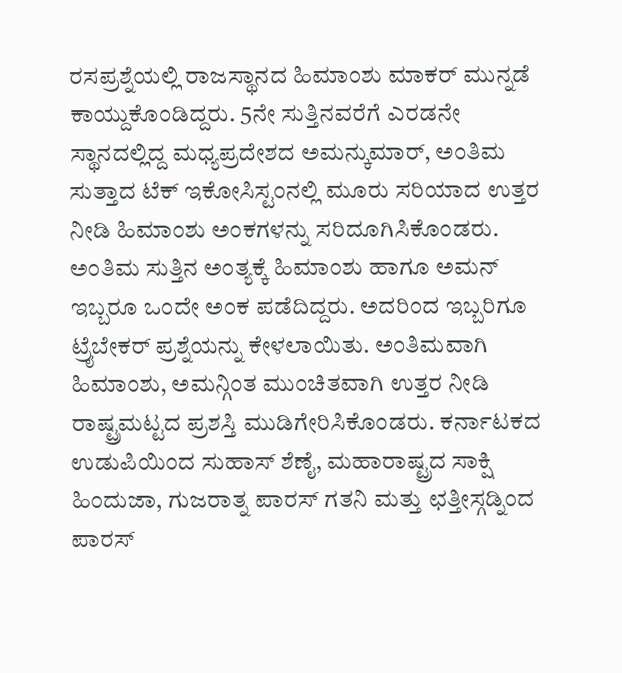ರಸಪ್ರಶ್ನೆಯಲ್ಲಿ ರಾಜಸ್ಥಾನದ ಹಿಮಾಂಶು ಮಾಕರ್ ಮುನ್ನಡೆ ಕಾಯ್ದುಕೊಂಡಿದ್ದರು. 5ನೇ ಸುತ್ತಿನವರೆಗೆ ಎರಡನೇ ಸ್ಥಾನದಲ್ಲಿದ್ದ ಮಧ್ಯಪ್ರದೇಶದ ಅಮನ್ಕುಮಾರ್, ಅಂತಿಮ ಸುತ್ತಾದ ಟೆಕ್ ಇಕೋಸಿಸ್ಟಂನಲ್ಲಿ ಮೂರು ಸರಿಯಾದ ಉತ್ತರ ನೀಡಿ ಹಿಮಾಂಶು ಅಂಕಗಳನ್ನು ಸರಿದೂಗಿಸಿಕೊಂಡರು. ಅಂತಿಮ ಸುತ್ತಿನ ಅಂತ್ಯಕ್ಕೆ ಹಿಮಾಂಶು ಹಾಗೂ ಅಮನ್ ಇಬ್ಬರೂ ಒಂದೇ ಅಂಕ ಪಡೆದಿದ್ದರು. ಅದರಿಂದ ಇಬ್ಬರಿಗೂ ಟ್ರೖೆಬೇಕರ್ ಪ್ರಶ್ನೆಯನ್ನು ಕೇಳಲಾಯಿತು. ಅಂತಿಮವಾಗಿ ಹಿಮಾಂಶು, ಅಮನ್ಗಿಂತ ಮುಂಚಿತವಾಗಿ ಉತ್ತರ ನೀಡಿ ರಾಷ್ಟ್ರಮಟ್ಟದ ಪ್ರಶಸ್ತಿ ಮುಡಿಗೇರಿಸಿಕೊಂಡರು. ಕರ್ನಾಟಕದ ಉಡುಪಿಯಿಂದ ಸುಹಾಸ್ ಶೆಣೈ, ಮಹಾರಾಷ್ಟ್ರದ ಸಾಕ್ಷಿ ಹಿಂದುಜಾ, ಗುಜರಾತ್ನ ಪಾರಸ್ ಗತನಿ ಮತ್ತು ಛತ್ತೀಸ್ಗಡ್ನಿಂದ ಪಾರಸ್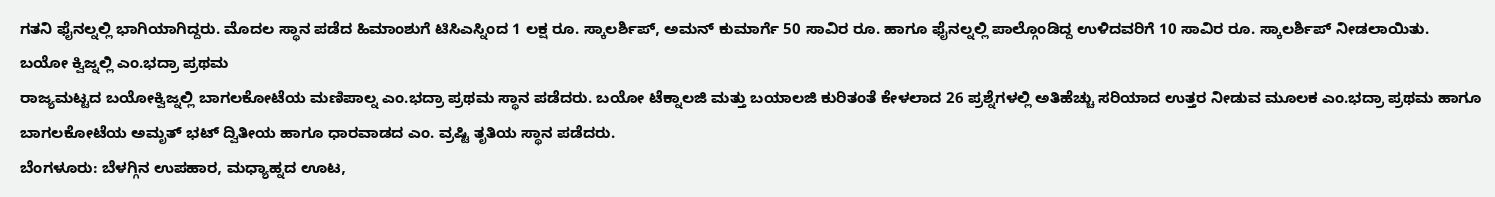ಗತನಿ ಫೈನಲ್ನಲ್ಲಿ ಭಾಗಿಯಾಗಿದ್ದರು. ಮೊದಲ ಸ್ಥಾನ ಪಡೆದ ಹಿಮಾಂಶುಗೆ ಟಿಸಿಎಸ್ನಿಂದ 1 ಲಕ್ಷ ರೂ. ಸ್ಕಾಲರ್ಶಿಪ್, ಅಮನ್ ಕುಮಾರ್ಗೆ 50 ಸಾವಿರ ರೂ. ಹಾಗೂ ಫೈನಲ್ನಲ್ಲಿ ಪಾಲ್ಗೊಂಡಿದ್ದ ಉಳಿದವರಿಗೆ 10 ಸಾವಿರ ರೂ. ಸ್ಕಾಲರ್ಶಿಪ್ ನೀಡಲಾಯಿತು.
ಬಯೋ ಕ್ವಿಜ್ನಲ್ಲಿ ಎಂ.ಭದ್ರಾ ಪ್ರಥಮ
ರಾಜ್ಯಮಟ್ಟದ ಬಯೋಕ್ವಿಜ್ನಲ್ಲಿ ಬಾಗಲಕೋಟೆಯ ಮಣಿಪಾಲ್ನ ಎಂ.ಭದ್ರಾ ಪ್ರಥಮ ಸ್ಥಾನ ಪಡೆದರು. ಬಯೋ ಟೆಕ್ನಾಲಜಿ ಮತ್ತು ಬಯಾಲಜಿ ಕುರಿತಂತೆ ಕೇಳಲಾದ 26 ಪ್ರಶ್ನೆಗಳಲ್ಲಿ ಅತಿಹೆಚ್ಚು ಸರಿಯಾದ ಉತ್ತರ ನೀಡುವ ಮೂಲಕ ಎಂ.ಭದ್ರಾ ಪ್ರಥಮ ಹಾಗೂ ಬಾಗಲಕೋಟೆಯ ಅಮೃತ್ ಭಟ್ ದ್ವಿತೀಯ ಹಾಗೂ ಧಾರವಾಡದ ಎಂ. ವ್ರಷ್ಟಿ ತೃತಿಯ ಸ್ಥಾನ ಪಡೆದರು.
ಬೆಂಗಳೂರು: ಬೆಳಗ್ಗಿನ ಉಪಹಾರ, ಮಧ್ಯಾಹ್ನದ ಊಟ,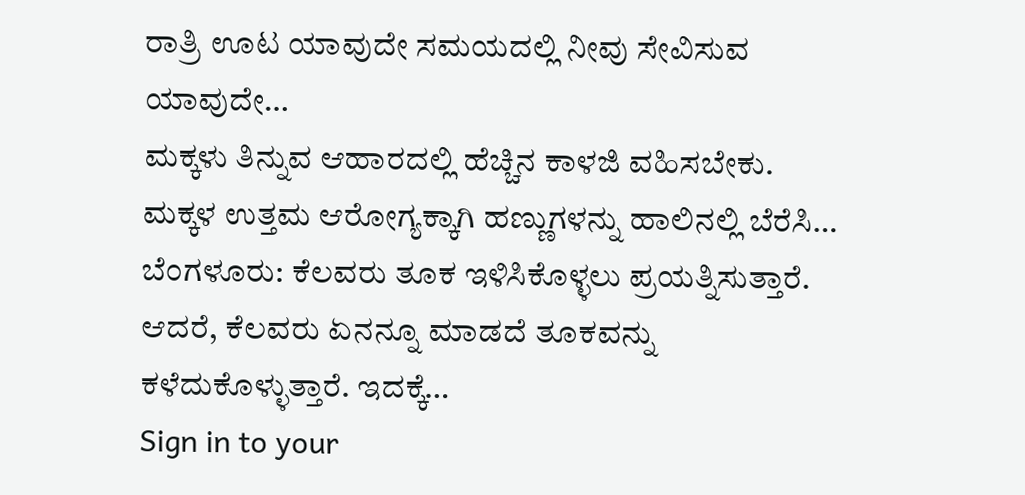ರಾತ್ರಿ ಊಟ ಯಾವುದೇ ಸಮಯದಲ್ಲಿ ನೀವು ಸೇವಿಸುವ ಯಾವುದೇ…
ಮಕ್ಕಳು ತಿನ್ನುವ ಆಹಾರದಲ್ಲಿ ಹೆಚ್ಚಿನ ಕಾಳಜಿ ವಹಿಸಬೇಕು. ಮಕ್ಕಳ ಉತ್ತಮ ಆರೋಗ್ಯಕ್ಕಾಗಿ ಹಣ್ಣುಗಳನ್ನು ಹಾಲಿನಲ್ಲಿ ಬೆರೆಸಿ…
ಬೆಂಗಳೂರು: ಕೆಲವರು ತೂಕ ಇಳಿಸಿಕೊಳ್ಳಲು ಪ್ರಯತ್ನಿಸುತ್ತಾರೆ. ಆದರೆ, ಕೆಲವರು ಏನನ್ನೂ ಮಾಡದೆ ತೂಕವನ್ನು ಕಳೆದುಕೊಳ್ಳುತ್ತಾರೆ. ಇದಕ್ಕೆ…
Sign in to your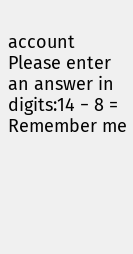account
Please enter an answer in digits:14 − 8 =
Remember me